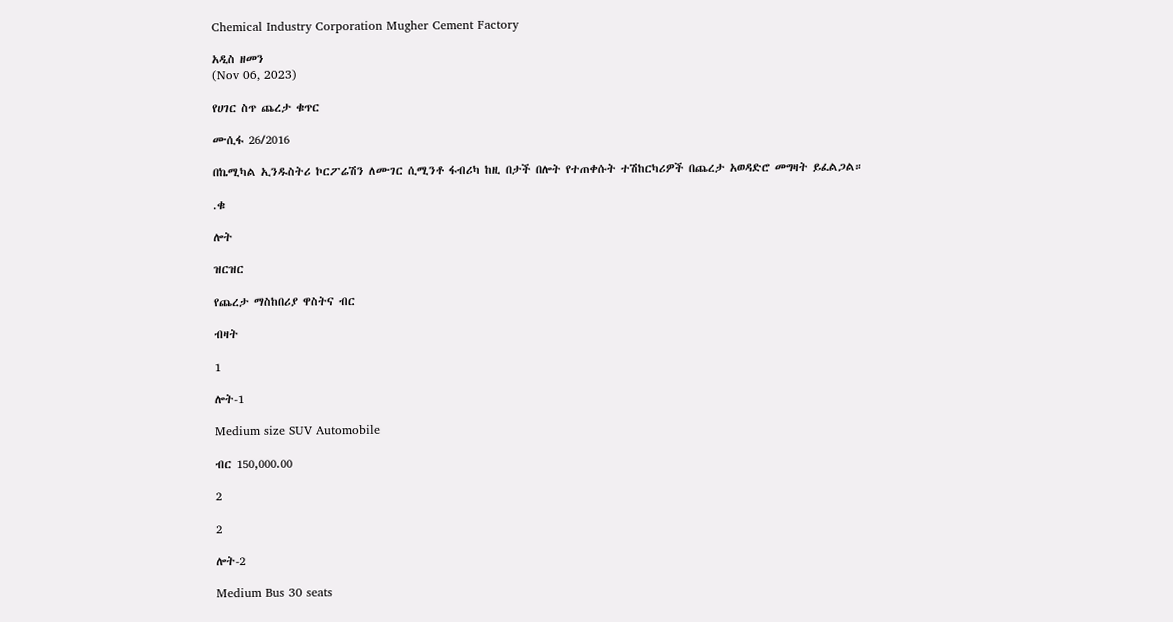Chemical Industry Corporation Mugher Cement Factory

አዲስ ዘመን
(Nov 06, 2023)

የሀገር ስጥ ጨረታ ቁጥር

ሙሲፋ 26/2016

በኬሚካል ኢንዱስትሪ ኮርፖሬሽን ለሙገር ሲሚንቶ ፋብሪካ ከዚ በታች በሎት የተጠቀሱት ተሽከርካሪዎች በጨረታ አወዳድሮ መግዛት ይፈልጋል።

.ቁ

ሎት

ዝርዝር

የጨረታ ማስከበሪያ ዋስትና ብር

ብዛት

1

ሎት-1

Medium size SUV Automobile

ብር 150,000.00

2

2

ሎት-2

Medium Bus 30 seats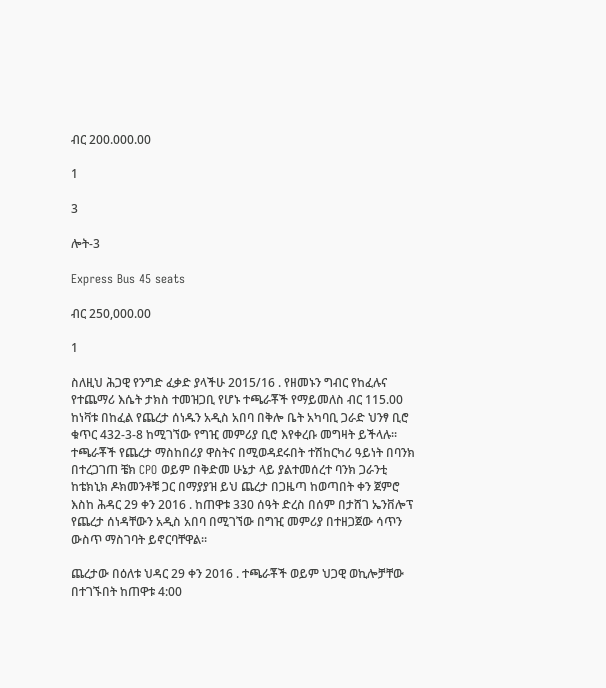ብር 200.000.00

1

3

ሎት-3

Express Bus 45 seats

ብር 250,000.00

1

ስለዚህ ሕጋዊ የንግድ ፈቃድ ያላችሁ 2015/16 . የዘመኑን ግብር የከፈሉና የተጨማሪ እሴት ታክስ ተመዝጋቢ የሆኑ ተጫራቾች የማይመለስ ብር 115.00 ከነቫቱ በከፈል የጨረታ ሰነዱን አዲስ አበባ በቅሎ ቤት አካባቢ ጋራድ ህንፃ ቢሮ ቁጥር 432-3-8 ከሚገኘው የግዢ መምሪያ ቢሮ እየቀረቡ መግዛት ይችላሉ፡፡ ተጫራቾች የጨረታ ማስከበሪያ ዋስትና በሚወዳደሩበት ተሽከርካሪ ዓይነት በባንክ በተረጋገጠ ቼክ CPO ወይም በቅድመ ሁኔታ ላይ ያልተመሰረተ ባንክ ጋራንቲ ከቴክኒክ ዶክመንቶቹ ጋር በማያያዝ ይህ ጨረታ በጋዜጣ ከወጣበት ቀን ጀምሮ እስከ ሕዳር 29 ቀን 2016 . ከጠዋቱ 330 ሰዓት ድረስ በሰም በታሸገ ኤንቨሎፕ የጨረታ ሰነዳቸውን አዲስ አበባ በሚገኘው በግዢ መምሪያ በተዘጋጀው ሳጥን ውስጥ ማስገባት ይኖርባቸዋል፡፡

ጨረታው በዕለቱ ህዳር 29 ቀን 2016 . ተጫራቾች ወይም ህጋዊ ወኪሎቻቸው በተገኙበት ከጠዋቱ 4:00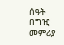ሰዓት በግዢ መምሪያ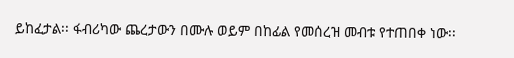ይከፈታል፡፡ ፋብሪካው ጨረታውን በሙሉ ወይም በከፊል የመሰረዝ መብቱ የተጠበቀ ነው፡፡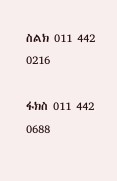ስልክ 011 442 0216

ፋክስ 011 442 0688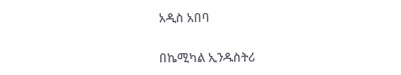አዲስ አበባ

በኬሚካል ኢንዱስትሪ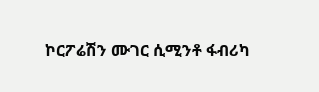ኮርፖሬሽን ሙገር ሲሚንቶ ፋብሪካ